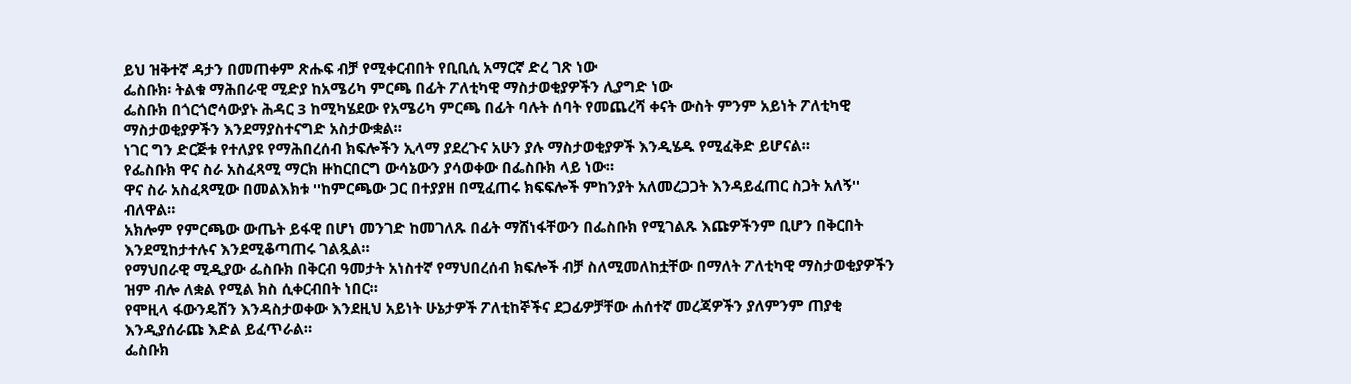ይህ ዝቅተኛ ዳታን በመጠቀም ጽሑፍ ብቻ የሚቀርብበት የቢቢሲ አማርኛ ድረ ገጽ ነው
ፌስቡክ፡ ትልቁ ማሕበራዊ ሚድያ ከአሜሪካ ምርጫ በፊት ፖለቲካዊ ማስታወቂያዎችን ሊያግድ ነው
ፌስቡክ በጎርጎሮሳውያኑ ሕዳር 3 ከሚካሄደው የአሜሪካ ምርጫ በፊት ባሉት ሰባት የመጨረሻ ቀናት ውስት ምንም አይነት ፖለቲካዊ ማስታወቂያዎችን እንደማያስተናግድ አስታውቋል።
ነገር ግን ድርጅቱ የተለያዩ የማሕበረሰብ ክፍሎችን ኢላማ ያደረጉና አሁን ያሉ ማስታወቂያዎች እንዲሄዱ የሚፈቅድ ይሆናል።
የፌስቡክ ዋና ስራ አስፈጻሚ ማርክ ዙከርበርግ ውሳኔውን ያሳወቀው በፌስቡክ ላይ ነው።
ዋና ስራ አስፈጻሚው በመልእክቱ ''ከምርጫው ጋር በተያያዘ በሚፈጠሩ ክፍፍሎች ምከንያት አለመረጋጋት እንዳይፈጠር ስጋት አለኝ'' ብለዋል።
አክሎም የምርጫው ውጤት ይፋዊ በሆነ መንገድ ከመገለጹ በፊት ማሸነፋቸውን በፌስቡክ የሚገልጹ እጩዎችንም ቢሆን በቅርበት እንደሚከታተሉና እንደሚቆጣጠሩ ገልጿል።
የማህበራዊ ሚዲያው ፌስቡክ በቅርብ ዓመታት አነስተኛ የማህበረሰብ ክፍሎች ብቻ ስለሚመለከቷቸው በማለት ፖለቲካዊ ማስታወቂያዎችን ዝም ብሎ ለቋል የሚል ክስ ሲቀርብበት ነበር።
የሞዚላ ፋውንዴሽን እንዳስታወቀው እንደዚህ አይነት ሁኔታዎች ፖለቲከኞችና ደጋፊዎቻቸው ሐሰተኛ መረጃዎችን ያለምንም ጠያቂ እንዲያሰራጩ እድል ይፈጥራል።
ፌስቡክ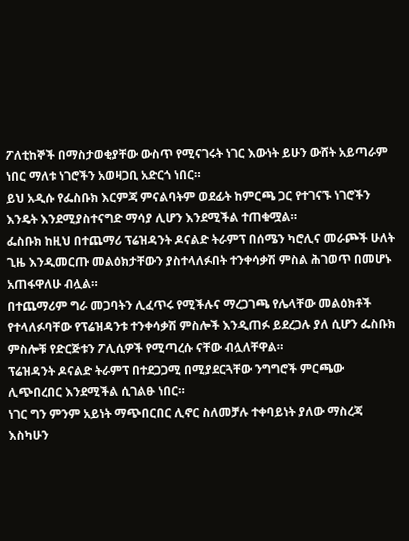ፖለቲከኞች በማስታወቂያቸው ውስጥ የሚናገሩት ነገር እውነት ይሁን ውሸት አይጣራም ነበር ማለቱ ነገሮችን አወዛጋቢ አድርጎ ነበር።
ይህ አዲሱ የፌስቡክ እርምጃ ምናልባትም ወደፊት ከምርጫ ጋር የተገናኙ ነገሮችን እንዴት እንደሚያስተናግድ ማሳያ ሊሆን እንደሚችል ተጠቁሟል።
ፌስቡክ ከዚህ በተጨማሪ ፕሬዝዳንት ዶናልድ ትራምፕ በሰሜን ካሮሊና መራጮች ሁለት ጊዜ እንዲመርጡ መልዕክታቸውን ያስተላለፉበት ተንቀሳቃሽ ምስል ሕገወጥ በመሆኑ አጠፋዋለሁ ብሏል።
በተጨማሪም ግራ መጋባትን ሊፈጥሩ የሚችሉና ማረጋገጫ የሌላቸው መልዕክቶች የተላለፉባቸው የፕሬዝዳንቱ ተንቀሳቃሽ ምስሎች እንዲጠፉ ይደረጋሉ ያለ ሲሆን ፌስቡክ ምስሎቹ የድርጅቱን ፖሊሲዎች የሚጣረሱ ናቸው ብሏለቸዋል።
ፕሬዝዳንት ዶናልድ ትራምፕ በተደጋጋሚ በሚያደርጓቸው ንግግሮች ምርጫው ሊጭበረበር እንደሚችል ሲገልፁ ነበር።
ነገር ግን ምንም አይነት ማጭበርበር ሊኖር ስለመቻሉ ተቀባይነት ያለው ማስረጃ እስካሁን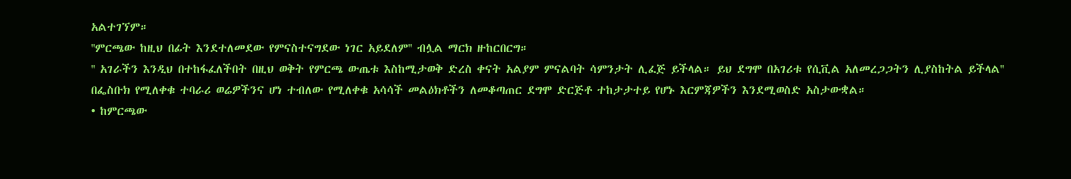አልተገኘም።
''ምርጫው ከዚህ በፊት እንደተለመደው የምናስተናግደው ነገር አይደለም'' ብሏል ማርክ ዙከርበርግ።
'' አገራችን እንዲህ በተከፋፈለችበት በዚህ ወቅት የምርጫ ውጤቱ እስከሚታወቅ ድረስ ቀናት አልያም ምናልባት ሳምንታት ሊፈጅ ይችላል። ይህ ደግሞ በአገሪቱ የሲቪል አለመረጋጋትን ሊያስከትል ይችላል''
በፌስቡክ የሚለቀቁ ተባራሪ ወሬዎችንና ሆነ ተብለው የሚለቀቁ አሳሳች መልዕክቶችን ለመቆጣጠር ደግሞ ድርጅቶ ተከታታተይ የሆኑ እርምጃዎችን እንደሚወስድ አስታውቋል።
• ከምርጫው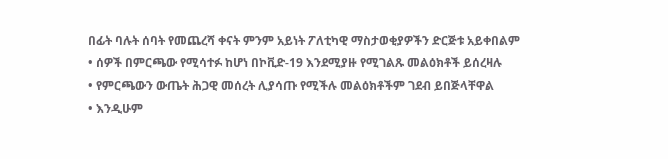በፊት ባሉት ሰባት የመጨረሻ ቀናት ምንም አይነት ፖለቲካዊ ማስታወቂያዎችን ድርጅቱ አይቀበልም
• ሰዎች በምርጫው የሚሳተፉ ከሆነ በኮቪድ-19 እንደሚያዙ የሚገልጹ መልዕክቶች ይሰረዛሉ
• የምርጫውን ውጤት ሕጋዊ መሰረት ሊያሳጡ የሚችሉ መልዕክቶችም ገደብ ይበጅላቸዋል
• እንዲሁም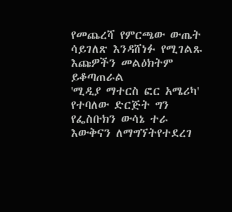የመጨረሻ የምርጫው ውጤት ሳይገለጽ እንዳሸነፉ የሚገልጹ እጩዎችን መልዕክትም ይቆጣጠራል
'ሚዲያ ማተርስ ፎር አሜሪካ' የተባለው ድርጅት ግን የፌስቡክን ውሳኔ ተራ እውቅናን ለማግኘትየተደረገ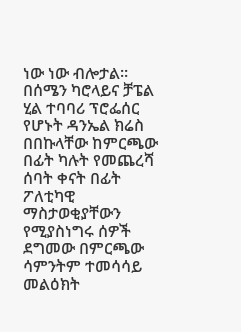ነው ነው ብሎታል።
በሰሜን ካሮላይና ቻፔል ሂል ተባባሪ ፕሮፌሰር የሆኑት ዳንኤል ክሬስ በበኩላቸው ከምርጫው በፊት ካሉት የመጨረሻ ሰባት ቀናት በፊት ፖለቲካዊ ማስታወቂያቸውን የሚያስነግሩ ሰዎች ደግመው በምርጫው ሳምንትም ተመሳሳይ መልዕክት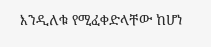እንዲለቁ የሚፈቀድላቸው ከሆነ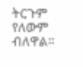ትርጉም የለውም ብለዋል።